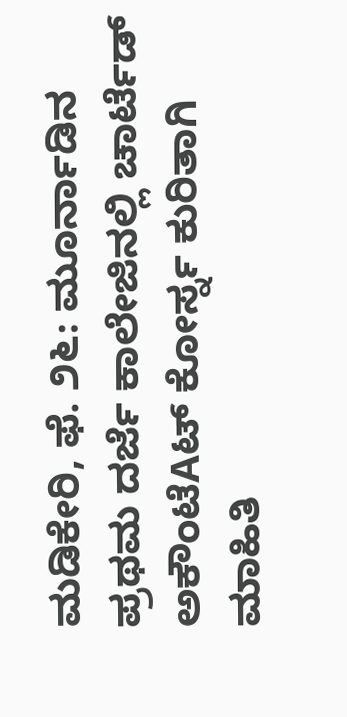ಮಡಿಕೇರಿ, ಫೆ. ೨೬: ಮೂರ್ನಾಡಿನ ಪ್ರಥಮ ದರ್ಜೆ ಕಾಲೇಜಿನಲ್ಲಿ ಚಾರ್ಟೆಡ್ ಅಕೌಂಟೆAಟ್ ಕೋರ್ಸ್ನ ಕುರಿತಾಗಿ ಮಾಹಿತಿ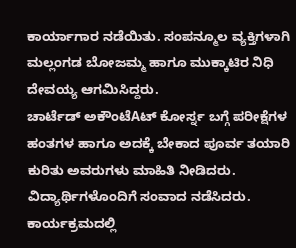ಕಾರ್ಯಾಗಾರ ನಡೆಯಿತು. ಸಂಪನ್ಮೂಲ ವ್ಯಕ್ತಿಗಳಾಗಿ ಮಲ್ಲಂಗಡ ಬೋಜಮ್ಮ ಹಾಗೂ ಮುಕ್ಕಾಟಿರ ನಿಧಿ ದೇವಯ್ಯ ಆಗಮಿಸಿದ್ದರು.
ಚಾರ್ಟೆಡ್ ಅಕೌಂಟೆAಟ್ ಕೋರ್ಸ್ನ ಬಗ್ಗೆ ಪರೀಕ್ಷೆಗಳ ಹಂತಗಳ ಹಾಗೂ ಅದಕ್ಕೆ ಬೇಕಾದ ಪೂರ್ವ ತಯಾರಿ ಕುರಿತು ಅವರುಗಳು ಮಾಹಿತಿ ನೀಡಿದರು. ವಿದ್ಯಾರ್ಥಿಗಳೊಂದಿಗೆ ಸಂವಾದ ನಡೆಸಿದರು. ಕಾರ್ಯಕ್ರಮದಲ್ಲಿ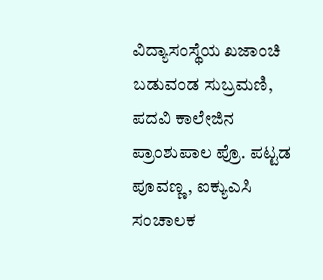ವಿದ್ಯಾಸಂಸ್ಥೆಯ ಖಜಾಂಚಿ ಬಡುವಂಡ ಸುಬ್ರಮಣಿ, ಪದವಿ ಕಾಲೇಜಿನ ಪ್ರಾಂಶುಪಾಲ ಪ್ರೊ. ಪಟ್ಟಡ ಪೂವಣ್ಣ, ಐಕ್ಯುಎಸಿ ಸಂಚಾಲಕ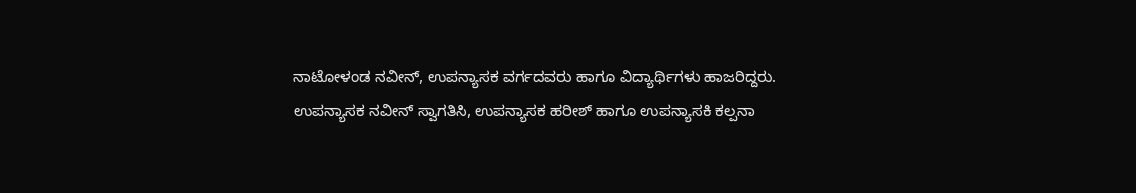ನಾಟೋಳಂಡ ನವೀನ್, ಉಪನ್ಯಾಸಕ ವರ್ಗದವರು ಹಾಗೂ ವಿದ್ಯಾರ್ಥಿಗಳು ಹಾಜರಿದ್ದರು.
ಉಪನ್ಯಾಸಕ ನವೀನ್ ಸ್ವಾಗತಿಸಿ, ಉಪನ್ಯಾಸಕ ಹರೀಶ್ ಹಾಗೂ ಉಪನ್ಯಾಸಕಿ ಕಲ್ಪನಾ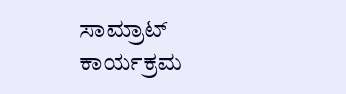ಸಾಮ್ರಾಟ್ ಕಾರ್ಯಕ್ರಮ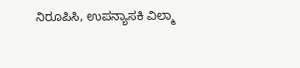ನಿರೂಪಿಸಿ, ಉಪನ್ಯಾಸಕಿ ವಿಲ್ಮಾ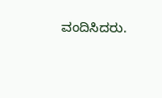ವಂದಿಸಿದರು.